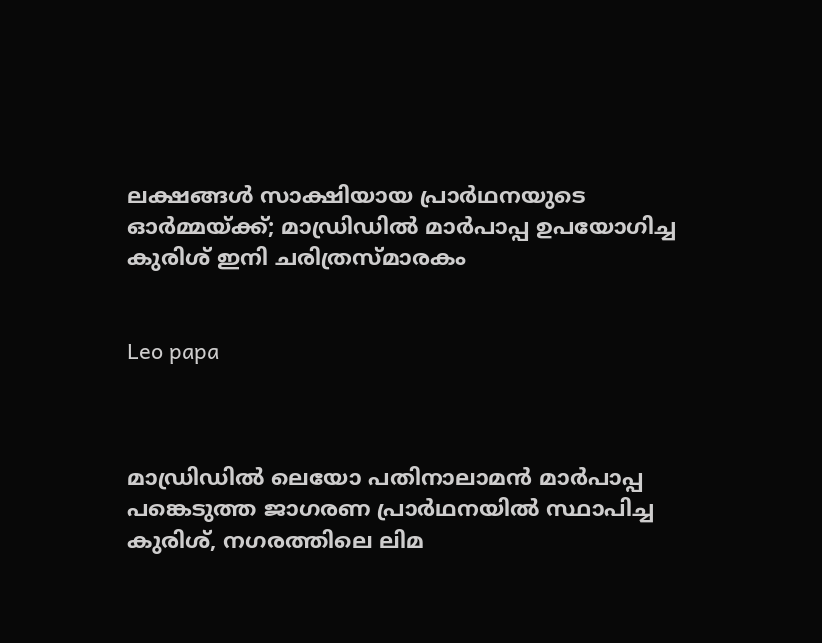ലക്ഷങ്ങള്‍ സാക്ഷിയായ പ്രാര്‍ഥനയുടെ ഓര്‍മ്മയ്ക്ക്; മാഡ്രിഡില്‍ മാര്‍പാപ്പ ഉപയോഗിച്ച കുരിശ് ഇനി ചരിത്രസ്മാരകം


Leo papa



മാഡ്രിഡില്‍ ലെയോ പതിനാലാമന്‍ മാര്‍പാപ്പ പങ്കെടുത്ത ജാഗരണ പ്രാര്‍ഥനയില്‍ സ്ഥാപിച്ച കുരിശ്, നഗരത്തിലെ ലിമ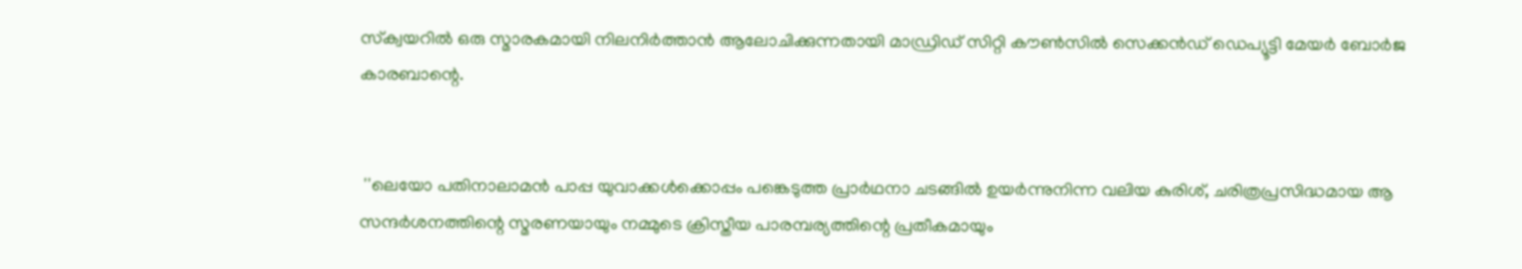സ്‌ക്വയറില്‍ ഒരു സ്മാരകമായി നിലനിര്‍ത്താന്‍ ആലോചിക്കുന്നതായി മാഡ്രിഡ് സിറ്റി കൗണ്‍സില്‍ സെക്കന്‍ഡ് ഡെപ്യൂട്ടി മേയര്‍ ബോര്‍ജ കാരബാന്റെ.


 ''ലെയോ പതിനാലാമന്‍ പാപ്പ യുവാക്കള്‍ക്കൊപ്പം പങ്കെടുത്ത പ്രാര്‍ഥനാ ചടങ്ങില്‍ ഉയര്‍ന്നുനിന്ന വലിയ കുരിശ്, ചരിത്രപ്രസിദ്ധമായ ആ സന്ദര്‍ശനത്തിന്റെ സ്മരണയായും നമ്മുടെ ക്രിസ്തീയ പാരമ്പര്യത്തിന്റെ പ്രതീകമായും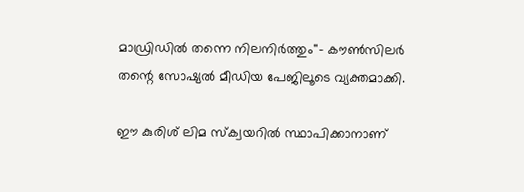മാഡ്രിഡില്‍ തന്നെ നിലനിര്‍ത്തും''- കൗണ്‍സിലര്‍ തന്റെ സോഷ്യല്‍ മീഡിയ പേജിലൂടെ വ്യക്തമാക്കി.

ഈ കുരിശ് ലിമ സ്‌ക്വയറില്‍ സ്ഥാപിക്കാനാണ്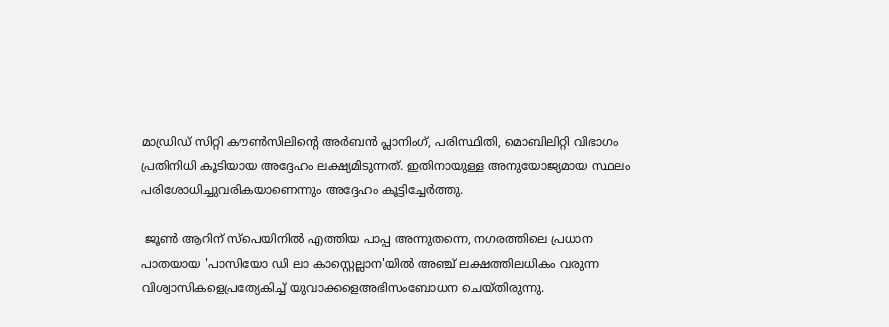മാഡ്രിഡ് സിറ്റി കൗണ്‍സിലിന്റെ അര്‍ബന്‍ പ്ലാനിംഗ്, പരിസ്ഥിതി, മൊബിലിറ്റി വിഭാഗം പ്രതിനിധി കൂടിയായ അദ്ദേഹം ലക്ഷ്യമിടുന്നത്. ഇതിനായുള്ള അനുയോജ്യമായ സ്ഥലം പരിശോധിച്ചുവരികയാണെന്നും അദ്ദേഹം കൂട്ടിച്ചേര്‍ത്തു.

 ജൂണ്‍ ആറിന് സ്‌പെയിനില്‍ എത്തിയ പാപ്പ അന്നുതന്നെ, നഗരത്തിലെ പ്രധാന പാതയായ 'പാസിയോ ഡി ലാ കാസ്റ്റെല്ലാന'യില്‍ അഞ്ച് ലക്ഷത്തിലധികം വരുന്ന വിശ്വാസികളെപ്രത്യേകിച്ച് യുവാക്കളെഅഭിസംബോധന ചെയ്തിരുന്നു.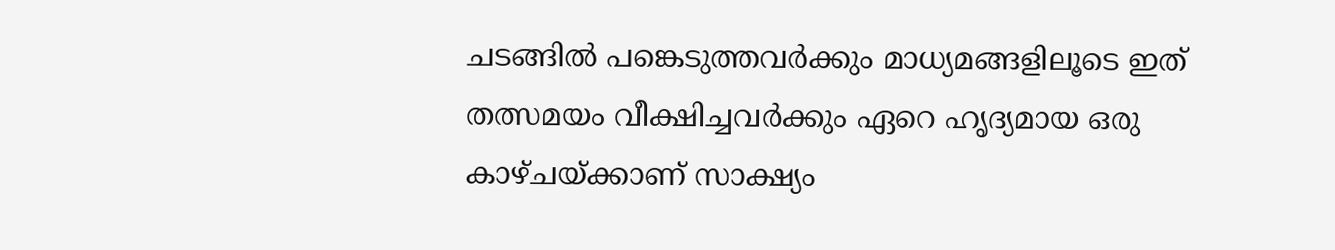ചടങ്ങില്‍ പങ്കെടുത്തവര്‍ക്കും മാധ്യമങ്ങളിലൂടെ ഇത് തത്സമയം വീക്ഷിച്ചവര്‍ക്കും ഏറെ ഹൃദ്യമായ ഒരു കാഴ്ചയ്ക്കാണ് സാക്ഷ്യം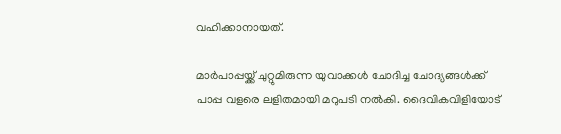വഹിക്കാനായത്.

മാര്‍പാപ്പയ്ക്ക് ചുറ്റുമിരുന്ന യുവാക്കള്‍ ചോദിച്ച ചോദ്യങ്ങള്‍ക്ക് പാപ്പ വളരെ ലളിതമായി മറുപടി നല്‍കി. ദൈവികവിളിയോട്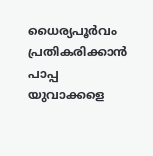ധൈര്യപൂര്‍വം പ്രതികരിക്കാന്‍ പാപ്പ യുവാക്കളെ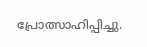പ്രോത്സാഹിപ്പിച്ചു.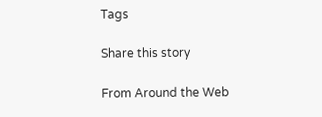Tags

Share this story

From Around the Web